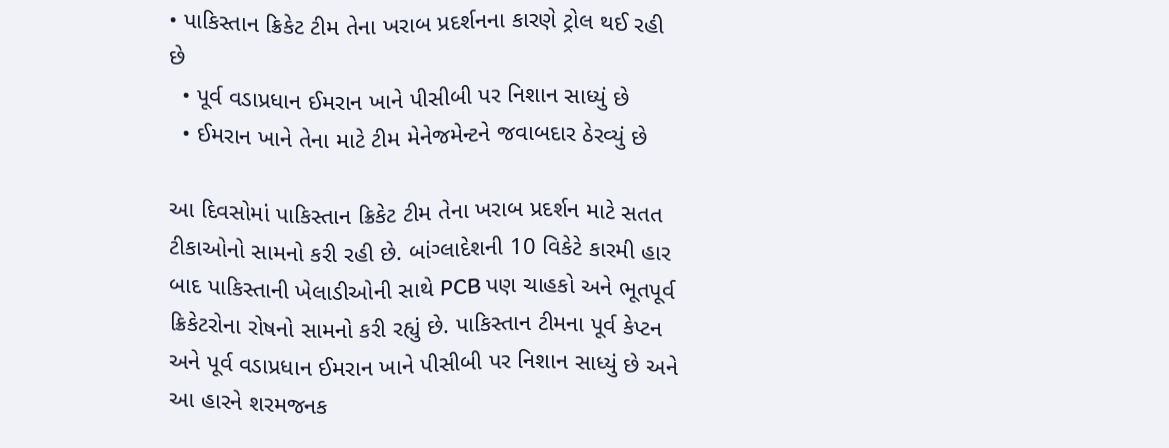• પાકિસ્તાન ક્રિકેટ ટીમ તેના ખરાબ પ્રદર્શનના કારણે ટ્રોલ થઈ રહી છે
  • પૂર્વ વડાપ્રધાન ઈમરાન ખાને પીસીબી પર નિશાન સાધ્યું છે
  • ઈમરાન ખાને તેના માટે ટીમ મેનેજમેન્ટને જવાબદાર ઠેરવ્યું છે

આ દિવસોમાં પાકિસ્તાન ક્રિકેટ ટીમ તેના ખરાબ પ્રદર્શન માટે સતત ટીકાઓનો સામનો કરી રહી છે. બાંગ્લાદેશની 10 વિકેટે કારમી હાર બાદ પાકિસ્તાની ખેલાડીઓની સાથે PCB પણ ચાહકો અને ભૂતપૂર્વ ક્રિકેટરોના રોષનો સામનો કરી રહ્યું છે. પાકિસ્તાન ટીમના પૂર્વ કેપ્ટન અને પૂર્વ વડાપ્રધાન ઈમરાન ખાને પીસીબી પર નિશાન સાધ્યું છે અને આ હારને શરમજનક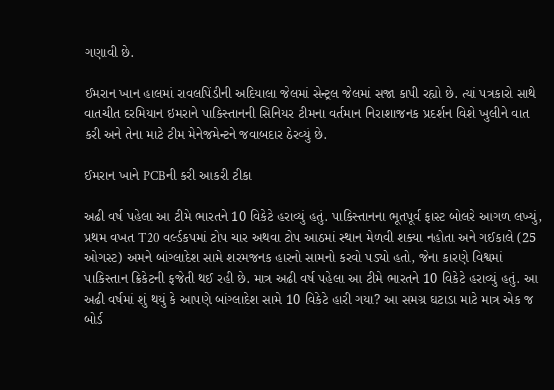ગણાવી છે.

ઈમરાન ખાન હાલમાં રાવલપિંડીની અદિયાલા જેલમાં સેન્ટ્રલ જેલમાં સજા કાપી રહ્યો છે. ત્યાં પત્રકારો સાથે વાતચીત દરમિયાન ઇમરાને પાકિસ્તાનની સિનિયર ટીમના વર્તમાન નિરાશાજનક પ્રદર્શન વિશે ખુલીને વાત કરી અને તેના માટે ટીમ મેનેજમેન્ટને જવાબદાર ઠેરવ્યું છે.

ઈમરાન ખાને PCBની કરી આકરી ટીકા

અઢી વર્ષ પહેલા આ ટીમે ભારતને 10 વિકેટે હરાવ્યું હતું. પાકિસ્તાનના ભૂતપૂર્વ ફાસ્ટ બોલરે આગળ લખ્યું, પ્રથમ વખત T20 વર્લ્ડકપમાં ટોપ ચાર અથવા ટોપ આઠમાં સ્થાન મેળવી શક્યા નહોતા અને ગઈકાલે (25 ઓગસ્ટ) અમને બાંગ્લાદેશ સામે શરમજનક હારનો સામનો કરવો પડ્યો હતો, જેના કારણે વિશ્વમાં પાકિસ્તાન ક્રિકેટની ફજેતી થઈ રહી છે. માત્ર અઢી વર્ષ પહેલા આ ટીમે ભારતને 10 વિકેટે હરાવ્યું હતું. આ અઢી વર્ષમાં શું થયું કે આપણે બાંગ્લાદેશ સામે 10 વિકેટે હારી ગયા? આ સમગ્ર ઘટાડા માટે માત્ર એક જ બોર્ડ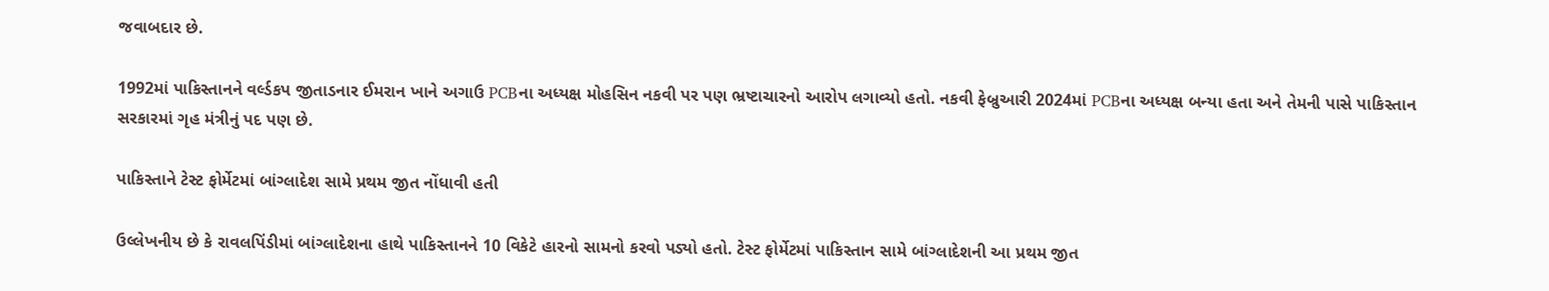જવાબદાર છે.

1992માં પાકિસ્તાનને વર્લ્ડકપ જીતાડનાર ઈમરાન ખાને અગાઉ PCBના અધ્યક્ષ મોહસિન નકવી પર પણ ભ્રષ્ટાચારનો આરોપ લગાવ્યો હતો. નકવી ફેબ્રુઆરી 2024માં PCBના અધ્યક્ષ બન્યા હતા અને તેમની પાસે પાકિસ્તાન સરકારમાં ગૃહ મંત્રીનું પદ પણ છે.

પાકિસ્તાને ટેસ્ટ ફોર્મેટમાં બાંગ્લાદેશ સામે પ્રથમ જીત નોંધાવી હતી

ઉલ્લેખનીય છે કે રાવલપિંડીમાં બાંગ્લાદેશના હાથે પાકિસ્તાનને 10 વિકેટે હારનો સામનો કરવો પડ્યો હતો. ટેસ્ટ ફોર્મેટમાં પાકિસ્તાન સામે બાંગ્લાદેશની આ પ્રથમ જીત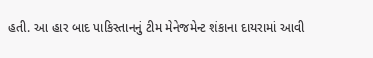હતી. આ હાર બાદ પાકિસ્તાનનું ટીમ મેનેજમેન્ટ શંકાના દાયરામાં આવી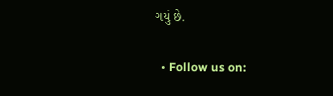ગયું છે.

  • Follow us on: